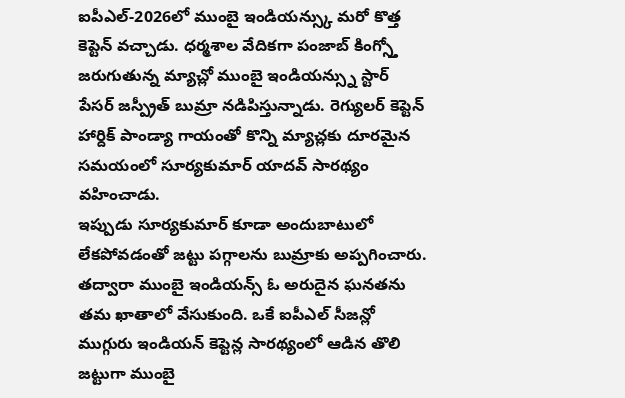ఐపీఎల్-2026లో ముంబై ఇండియన్స్కు మరో కొత్త కెప్టెన్ వచ్చాడు. ధర్మశాల వేదికగా పంజాబ్ కింగ్స్తో జరుగుతున్న మ్యాచ్లో ముంబై ఇండియన్స్ను స్టార్ పేసర్ జస్ప్రీత్ బుమ్రా నడిపిస్తున్నాడు. రెగ్యులర్ కెప్టెన్ హార్దిక్ పాండ్యా గాయంతో కొన్ని మ్యాచ్లకు దూరమైన సమయంలో సూర్యకుమార్ యాదవ్ సారథ్యం వహించాడు.
ఇప్పుడు సూర్యకుమార్ కూడా అందుబాటులో లేకపోవడంతో జట్టు పగ్గాలను బుమ్రాకు అప్పగించారు. తద్వారా ముంబై ఇండియన్స్ ఓ అరుదైన ఘనతను తమ ఖాతాలో వేసుకుంది. ఒకే ఐపీఎల్ సీజన్లో ముగ్గురు ఇండియన్ కెప్టెన్ల సారథ్యంలో ఆడిన తొలి జట్టుగా ముంబై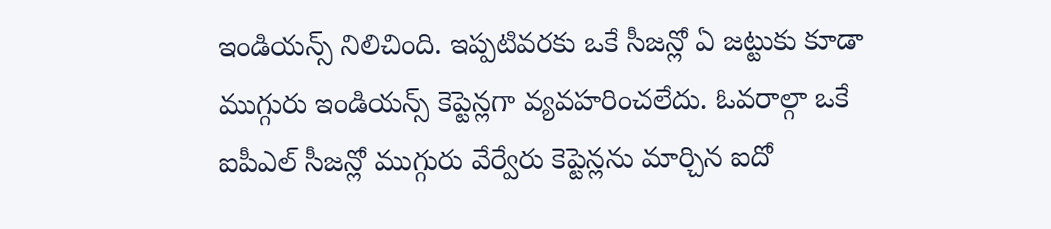ఇండియన్స్ నిలిచింది. ఇప్పటివరకు ఒకే సీజన్లో ఏ జట్టుకు కూడా ముగ్గురు ఇండియన్స్ కెప్టెన్లగా వ్యవహరించలేదు. ఓవరాల్గా ఒకే ఐపీఎల్ సీజన్లో ముగ్గురు వేర్వేరు కెప్టెన్లను మార్చిన ఐదో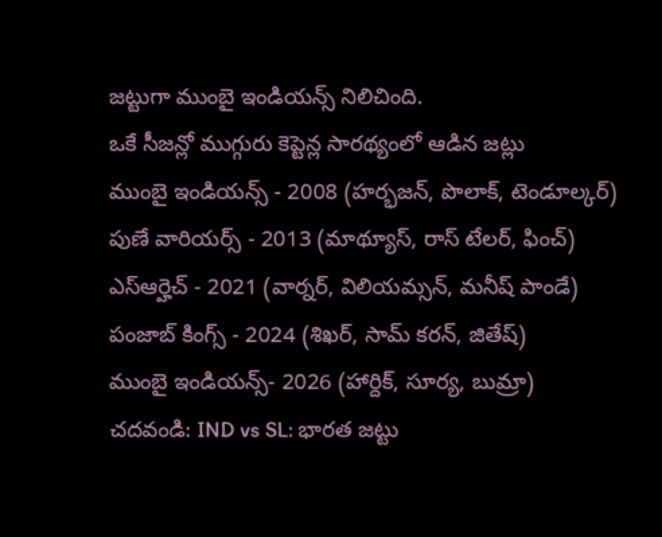జట్టుగా ముంబై ఇండియన్స్ నిలిచింది.
ఒకే సీజన్లో ముగ్గురు కెప్టెన్ల సారథ్యంలో ఆడిన జట్లు
ముంబై ఇండియన్స్ - 2008 (హర్భజన్, పొలాక్, టెండూల్కర్)
పుణే వారియర్స్ - 2013 (మాథ్యూస్, రాస్ టేలర్, ఫించ్)
ఎస్ఆర్హెచ్ - 2021 (వార్నర్, విలియమ్సన్, మనీష్ పాండే)
పంజాబ్ కింగ్స్ - 2024 (శిఖర్, సామ్ కరన్, జితేష్)
ముంబై ఇండియన్స్- 2026 (హార్దిక్, సూర్య, బుమ్రా)
చదవండి: IND vs SL: భారత జట్టు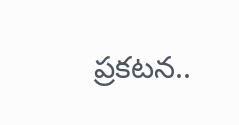ప్రకటన..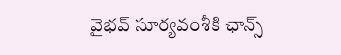వైభవ్ సూర్యవంశీకి ఛాన్స్